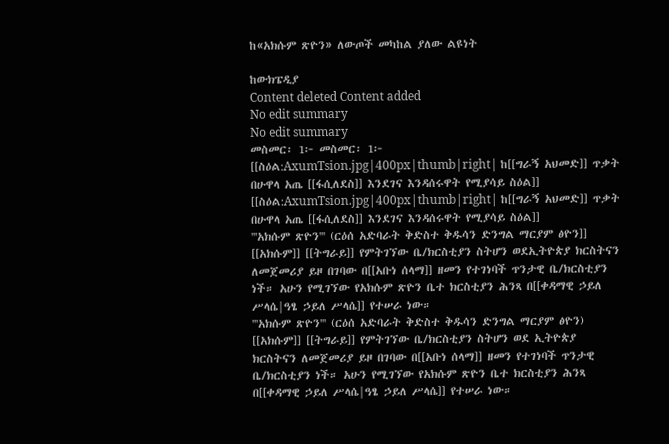ከ«አክሱም ጽዮን» ለውጦች መካከል ያለው ልዩነት

ከውክፔዲያ
Content deleted Content added
No edit summary
No edit summary
መስመር፡ 1፦ መስመር፡ 1፦
[[ስዕል:AxumTsion.jpg|400px|thumb|right| ከ[[ግራኝ አህመድ]] ጥቃት በሁዋላ አጤ [[ፋሲለደስ]] እንደገና እንዳሰሩዋት የሚያሳይ ስዕል]]
[[ስዕል:AxumTsion.jpg|400px|thumb|right| ከ[[ግራኝ አህመድ]] ጥቃት በሁዋላ አጤ [[ፋሲለደስ]] እንደገና እንዳሰሩዋት የሚያሳይ ስዕል]]
'''አክሱም ጽዮን''' (ርዕሰ አድባራት ቅድስተ ቅዱሳን ድንግል ማርያም ፅዮን]] [[አክሱም]] [[ትግራይ]] የምትገኘው ቤ/ክርስቲያን ስትሆን ወደኢትዮጵያ ክርስትናን ለመጀመሪያ ይዞ በገባው በ[[አቡነ ሰላማ]] ዘመን የተገነባች ጥንታዊ ቤ/ክርስቲያን ነች። አሁን የሚገኘው የአክሱም ጽዮን ቤተ ክርስቲያን ሕንጻ በ[[ቀዳማዊ ኃይለ ሥላሴ|ዓፄ ኃይለ ሥላሴ]] የተሠራ ነው።
'''አክሱም ጽዮን''' (ርዕሰ አድባራት ቅድስተ ቅዱሳን ድንግል ማርያም ፅዮን) [[አክሱም]] [[ትግራይ]] የምትገኘው ቤ/ክርስቲያን ስትሆን ወደ ኢትዮጵያ ክርስትናን ለመጀመሪያ ይዞ በገባው በ[[አቡነ ሰላማ]] ዘመን የተገነባች ጥንታዊ ቤ/ክርስቲያን ነች። አሁን የሚገኘው የአክሱም ጽዮን ቤተ ክርስቲያን ሕንጻ በ[[ቀዳማዊ ኃይለ ሥላሴ|ዓፄ ኃይለ ሥላሴ]] የተሠራ ነው።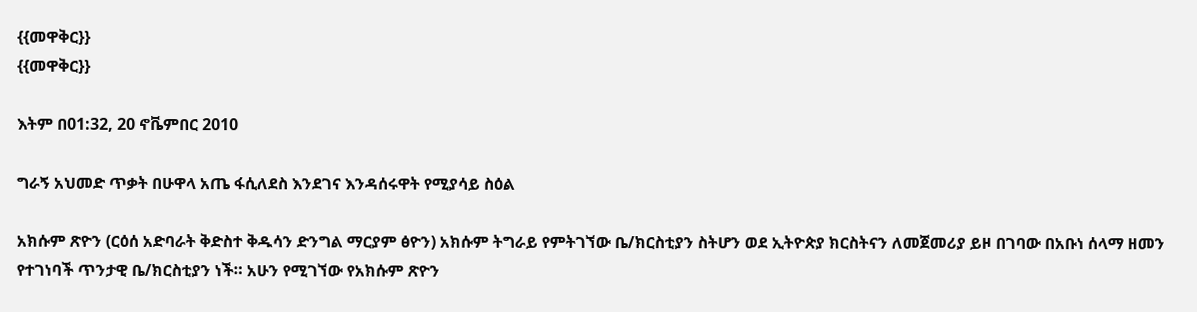{{መዋቅር}}
{{መዋቅር}}

እትም በ01:32, 20 ኖቬምበር 2010

ግራኝ አህመድ ጥቃት በሁዋላ አጤ ፋሲለደስ እንደገና እንዳሰሩዋት የሚያሳይ ስዕል

አክሱም ጽዮን (ርዕሰ አድባራት ቅድስተ ቅዱሳን ድንግል ማርያም ፅዮን) አክሱም ትግራይ የምትገኘው ቤ/ክርስቲያን ስትሆን ወደ ኢትዮጵያ ክርስትናን ለመጀመሪያ ይዞ በገባው በአቡነ ሰላማ ዘመን የተገነባች ጥንታዊ ቤ/ክርስቲያን ነች። አሁን የሚገኘው የአክሱም ጽዮን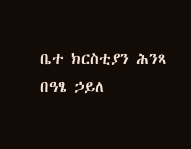ቤተ ክርስቲያን ሕንጻ በዓፄ ኃይለ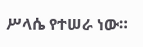ሥላሴ የተሠራ ነው።